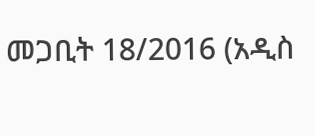መጋቢት 18/2016 (አዲስ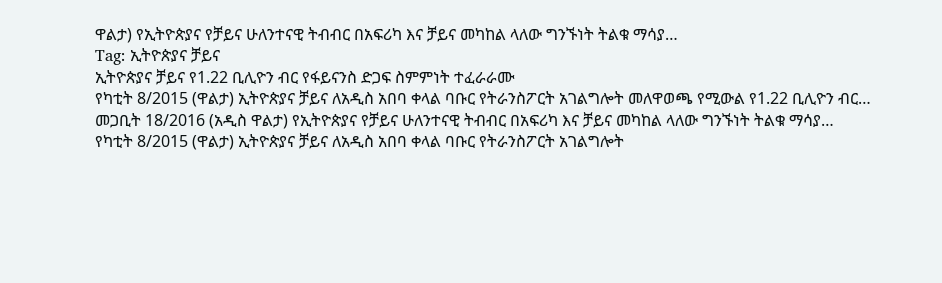ዋልታ) የኢትዮጵያና የቻይና ሁለንተናዊ ትብብር በአፍሪካ እና ቻይና መካከል ላለው ግንኙነት ትልቁ ማሳያ…
Tag: ኢትዮጵያና ቻይና
ኢትዮጵያና ቻይና የ1.22 ቢሊዮን ብር የፋይናንስ ድጋፍ ስምምነት ተፈራራሙ
የካቲት 8/2015 (ዋልታ) ኢትዮጵያና ቻይና ለአዲስ አበባ ቀላል ባቡር የትራንስፖርት አገልግሎት መለዋወጫ የሚውል የ1.22 ቢሊዮን ብር…
መጋቢት 18/2016 (አዲስ ዋልታ) የኢትዮጵያና የቻይና ሁለንተናዊ ትብብር በአፍሪካ እና ቻይና መካከል ላለው ግንኙነት ትልቁ ማሳያ…
የካቲት 8/2015 (ዋልታ) ኢትዮጵያና ቻይና ለአዲስ አበባ ቀላል ባቡር የትራንስፖርት አገልግሎት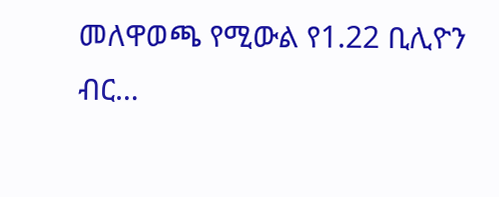መለዋወጫ የሚውል የ1.22 ቢሊዮን ብር…